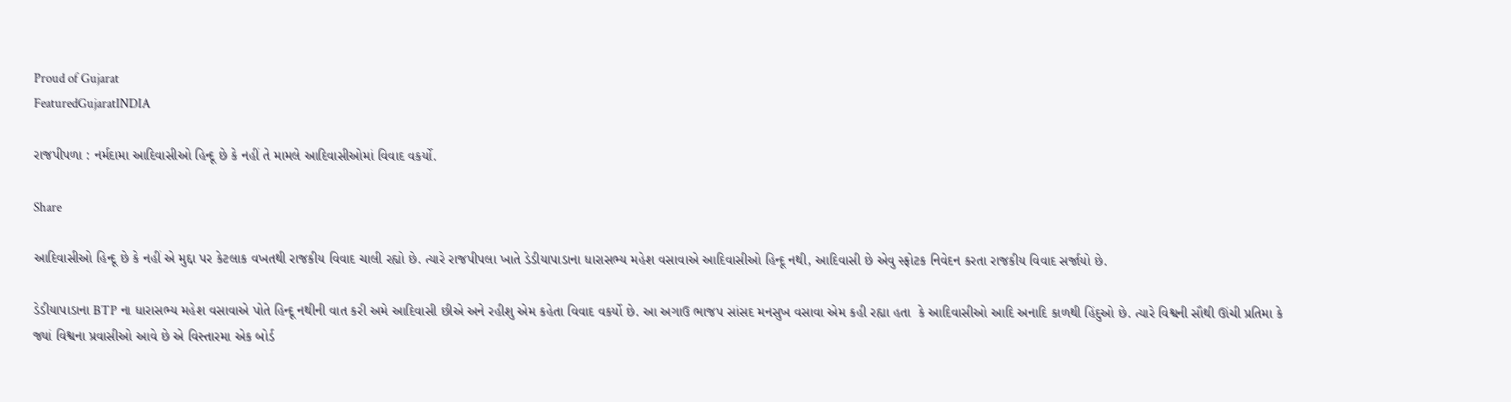Proud of Gujarat
FeaturedGujaratINDIA

રાજપીપળા : નર્મદામા આદિવાસીઓ હિન્દૂ છે કે નહીં તે મામલે આદિવાસીઓમાં વિવાદ વકર્યો.

Share

આદિવાસીઓ હિન્દૂ છે કે નહીં એ મુદ્દા પર કેટલાક વખતથી રાજકીય વિવાદ ચાલી રહ્યો છે. ત્યારે રાજપીપલા ખાતે ડેડીયાપાડાના ધારાસભ્ય મહેશ વસાવાએ આદિવાસીઓ હિન્દૂ નથી, આદિવાસી છે એવુ સ્ફોટક નિવેદન કરતા રાજકીય વિવાદ સર્જાયો છે.

ડેડીયાપાડાના BTP ના ધારાસભ્ય મહેશ વસાવાએ પોતે હિન્દૂ નથીની વાત કરી અમે આદિવાસી છીએ અને રહીશુ એમ કહેતા વિવાદ વકર્યો છે. આ અગાઉ ભાજપ સાંસદ મનસુખ વસાવા એમ કહી રહ્યા હતા  કે આદિવાસીઓ આદિ અનાદિ કાળથી હિંદુઓ છે. ત્યારે વિશ્વની સૌથી ઊંચી પ્રતિમા કે જ્યાં વિશ્વના પ્રવાસીઓ આવે છે એ વિસ્તારમા એક બોર્ડ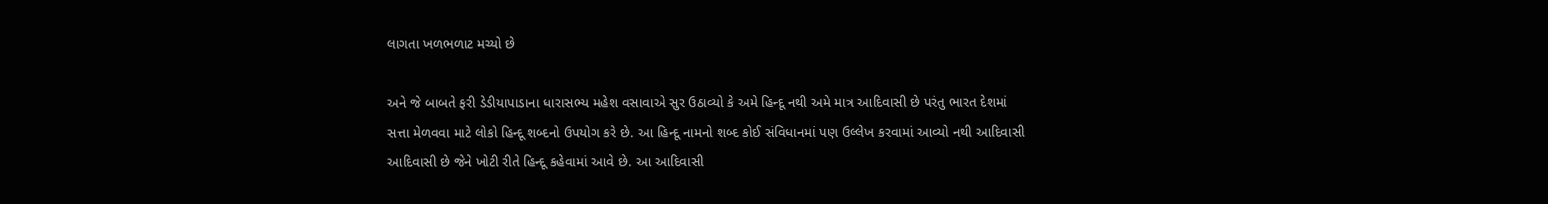લાગતા ખળભળાટ મચ્યો છે

અને જે બાબતે ફરી ડેડીયાપાડાના ધારાસભ્ય મહેશ વસાવાએ સુર ઉઠાવ્યો કે અમે હિન્દૂ નથી અમે માત્ર આદિવાસી છે પરંતુ ભારત દેશમાં સત્તા મેળવવા માટે લોકો હિન્દૂ શબ્દનો ઉપયોગ કરે છે. આ હિન્દૂ નામનો શબ્દ કોઈ સંવિધાનમાં પણ ઉલ્લેખ કરવામાં આવ્યો નથી આદિવાસી આદિવાસી છે જેને ખોટી રીતે હિન્દૂ કહેવામાં આવે છે. આ આદિવાસી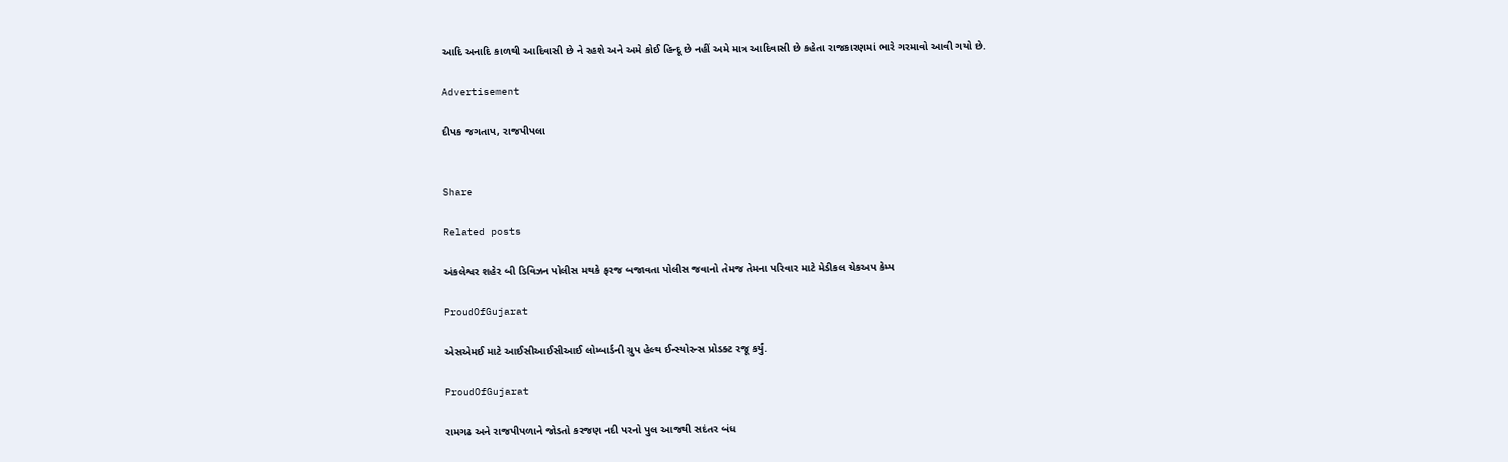આદિ અનાદિ કાળથી આદિવાસી છે ને રહશે અને અમે કોઈ હિન્દૂ છે નહીં અમે માત્ર આદિવાસી છે કહેતા રાજકારણમાં ભારે ગરમાવો આવી ગયો છે.

Advertisement

દીપક જગતાપ, રાજપીપલા


Share

Related posts

અંકલેશ્વર શહેર બી ડિવિઝન પોલીસ મથકે ફરજ બજાવતા પોલીસ જવાનો તેમજ તેમના પરિવાર માટે મેડીકલ ચેકઅપ કેમ્પ

ProudOfGujarat

એસએમઈ માટે આઈસીઆઈસીઆઈ લોમ્બાર્ડની ગ્રુપ હેલ્થ ઈન્સ્યોરન્સ પ્રોડક્ટ રજૂ કર્યું.

ProudOfGujarat

રામગઢ અને રાજપીપળાને જોડતો કરજણ નદી પરનો પુલ આજથી સદંતર બંધ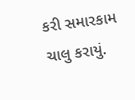કરી સમારકામ ચાલુ કરાયું.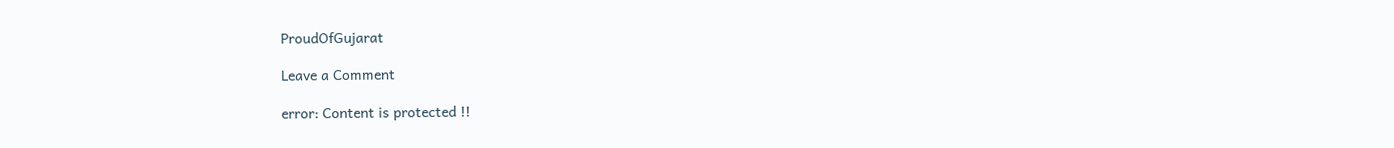ProudOfGujarat

Leave a Comment

error: Content is protected !!